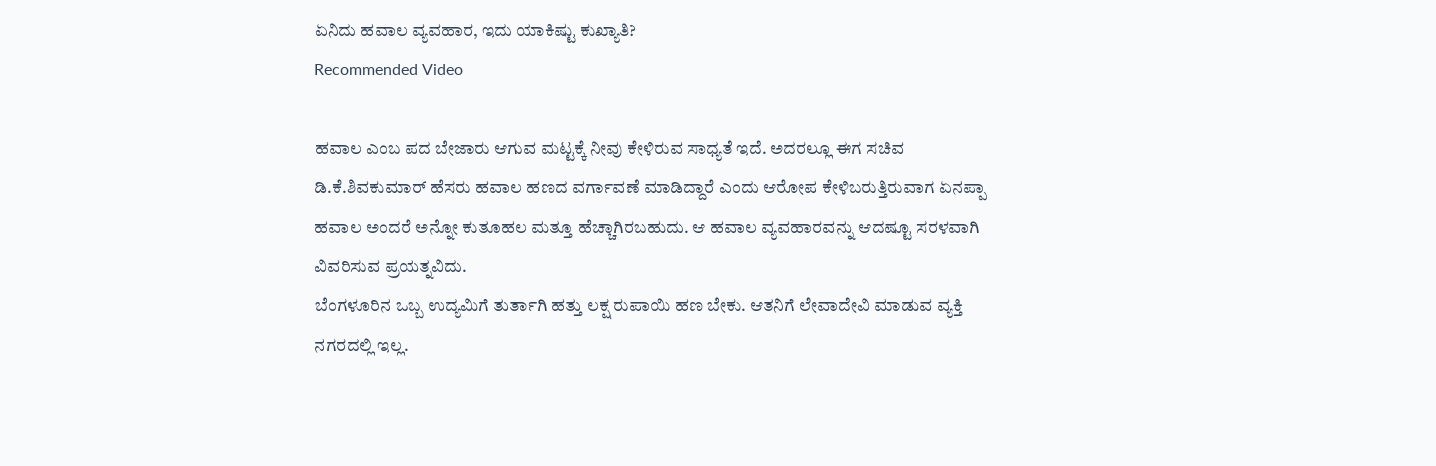ಏನಿದು ಹವಾಲ ವ್ಯವಹಾರ, ಇದು ಯಾಕಿಷ್ಟು ಕುಖ್ಯಾತಿ?
Recommended Video

ಹವಾಲ ಎಂಬ ಪದ ಬೇಜಾರು ಆಗುವ ಮಟ್ಟಕ್ಕೆ ನೀವು ಕೇಳಿರುವ ಸಾಧ್ಯತೆ ಇದೆ. ಅದರಲ್ಲೂ ಈಗ ಸಚಿವ ಡಿ.ಕೆ.ಶಿವಕುಮಾರ್ ಹೆಸರು ಹವಾಲ ಹಣದ ವರ್ಗಾವಣೆ ಮಾಡಿದ್ದಾರೆ ಎಂದು ಆರೋಪ ಕೇಳಿಬರುತ್ತಿರುವಾಗ ಏನಪ್ಪಾ ಹವಾಲ ಅಂದರೆ ಅನ್ನೋ ಕುತೂಹಲ ಮತ್ತೂ ಹೆಚ್ಚಾಗಿರಬಹುದು. ಆ ಹವಾಲ ವ್ಯವಹಾರವನ್ನು ಆದಷ್ಟೂ ಸರಳವಾಗಿ ವಿವರಿಸುವ ಪ್ರಯತ್ನವಿದು.
ಬೆಂಗಳೂರಿನ ಒಬ್ಬ ಉದ್ಯಮಿಗೆ ತುರ್ತಾಗಿ ಹತ್ತು ಲಕ್ಷ ರುಪಾಯಿ ಹಣ ಬೇಕು. ಆತನಿಗೆ ಲೇವಾದೇವಿ ಮಾಡುವ ವ್ಯಕ್ತಿ ನಗರದಲ್ಲಿ ಇಲ್ಲ.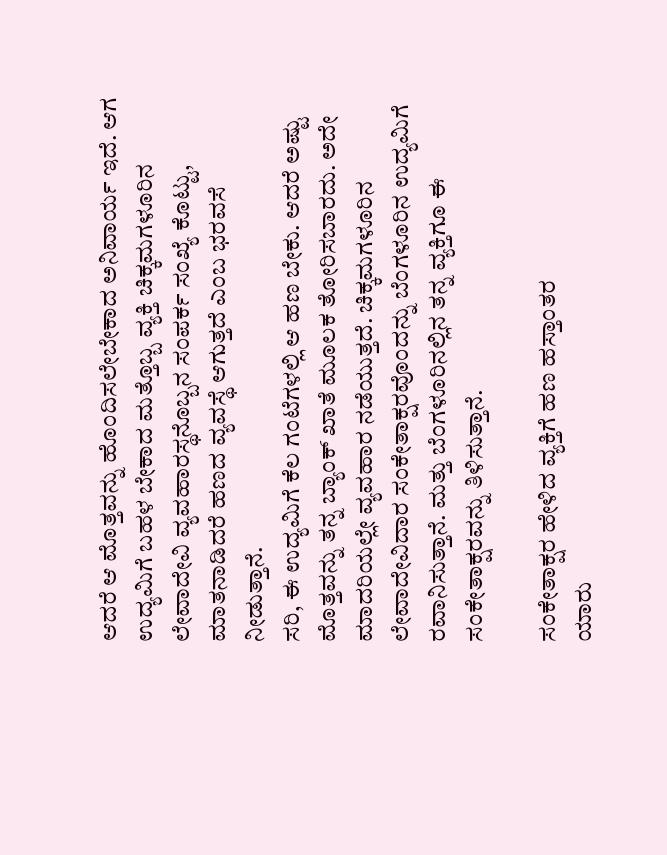ಆದರೆ ಆ ಮೊತ್ತವನ್ನು ಹೊಂದಿಸಲೇಬೇಕಾದ ಅನಿವಾರ್ಯ ಇದೆ. ಆಗ ಉದ್ಯಮಿಗೆ ಬಹಳ ಬೇಕಾದ ಮತ್ತೊಬ್ಬ ವ್ಯಕ್ತಿ ಚಿಕ್ಕಮಗಳೂರಿನ ಲೇವಾದೇವಿ ವ್ಯವಹಾರಸ್ಥನೊಬ್ಬನ ಸಂಪರ್ಕ ಸಂಖ್ಯೆ ಕೊಟ್ಟು, ಮಾತನಾಡಿದರೆ ಹಣದ ವ್ಯವಸ್ಥೆ ಆಗುತ್ತದೆ ಎಂಬ ಭರವಸೆ ನೀಡುತ್ತಾನೆ.
ಸರಿ, ಈ ಉದ್ಯಮಿಗೆ ಕೆಲ ಗಂಟೆಗಳಲ್ಲಿ ಆ ಹಣ ಬೇಕು. ಆದರೆ ಅಷ್ಟು ಮೊತ್ತವನ್ನು ತನ್ನ ಬ್ಯಾಂಕ್ ಖಾತೆ ಮೂಲಕ ತೋರಿಸಬಾರದು. ಅದೇ ಮಾದರಿಯಲ್ಲೇ ವ್ಯವಹಾರ ನಡೆಯುತ್ತದೆ. ಚಿಕ್ಕಮಗಳೂರಿನ ಲೇವಾದೇವಿದಾರ ಸಂಕೇತಾಕ್ಷರವೊಂದನ್ನು ಬೆಂಗಳೂರಿನ ಉದ್ಯಮಿಗೆ ರವಾನಿಸುತ್ತಾನೆ. ಮತ್ತು ಬೆಂಗಳೂರಿನಲ್ಲಿನ ತನ್ನ ವ್ಯಕ್ತಿಗೂ ಈ ಸಂಕೇತಾಕ್ಷರವನ್ನು ತಿಳಿಸುತ್ತಾನೆ.

ಸಂಕೇತಾಕ್ಷರ ಹೇಳಿದ ವ್ಯಕ್ತಿಗೆ ಹಣ ಹಸ್ತಾಂತರ
ಯಾರು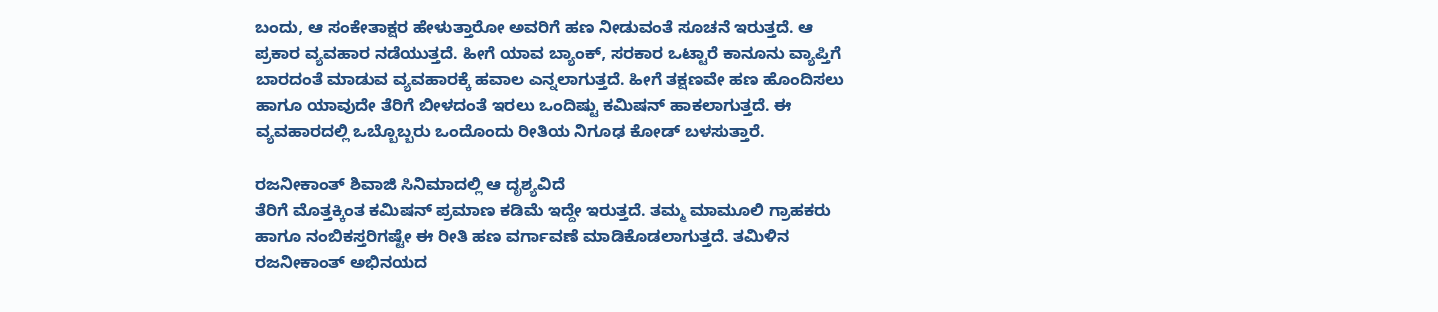ಬಂದು, ಆ ಸಂಕೇತಾಕ್ಷರ ಹೇಳುತ್ತಾರೋ ಅವರಿಗೆ ಹಣ ನೀಡುವಂತೆ ಸೂಚನೆ ಇರುತ್ತದೆ. ಆ ಪ್ರಕಾರ ವ್ಯವಹಾರ ನಡೆಯುತ್ತದೆ. ಹೀಗೆ ಯಾವ ಬ್ಯಾಂಕ್, ಸರಕಾರ ಒಟ್ಟಾರೆ ಕಾನೂನು ವ್ಯಾಪ್ತಿಗೆ ಬಾರದಂತೆ ಮಾಡುವ ವ್ಯವಹಾರಕ್ಕೆ ಹವಾಲ ಎನ್ನಲಾಗುತ್ತದೆ. ಹೀಗೆ ತಕ್ಷಣವೇ ಹಣ ಹೊಂದಿಸಲು ಹಾಗೂ ಯಾವುದೇ ತೆರಿಗೆ ಬೀಳದಂತೆ ಇರಲು ಒಂದಿಷ್ಟು ಕಮಿಷನ್ ಹಾಕಲಾಗುತ್ತದೆ. ಈ ವ್ಯವಹಾರದಲ್ಲಿ ಒಬ್ಬೊಬ್ಬರು ಒಂದೊಂದು ರೀತಿಯ ನಿಗೂಢ ಕೋಡ್ ಬಳಸುತ್ತಾರೆ.

ರಜನೀಕಾಂತ್ ಶಿವಾಜಿ ಸಿನಿಮಾದಲ್ಲಿ ಆ ದೃಶ್ಯವಿದೆ
ತೆರಿಗೆ ಮೊತ್ತಕ್ಕಿಂತ ಕಮಿಷನ್ ಪ್ರಮಾಣ ಕಡಿಮೆ ಇದ್ದೇ ಇರುತ್ತದೆ. ತಮ್ಮ ಮಾಮೂಲಿ ಗ್ರಾಹಕರು ಹಾಗೂ ನಂಬಿಕಸ್ತರಿಗಷ್ಟೇ ಈ ರೀತಿ ಹಣ ವರ್ಗಾವಣೆ ಮಾಡಿಕೊಡಲಾಗುತ್ತದೆ. ತಮಿಳಿನ ರಜನೀಕಾಂತ್ ಅಭಿನಯದ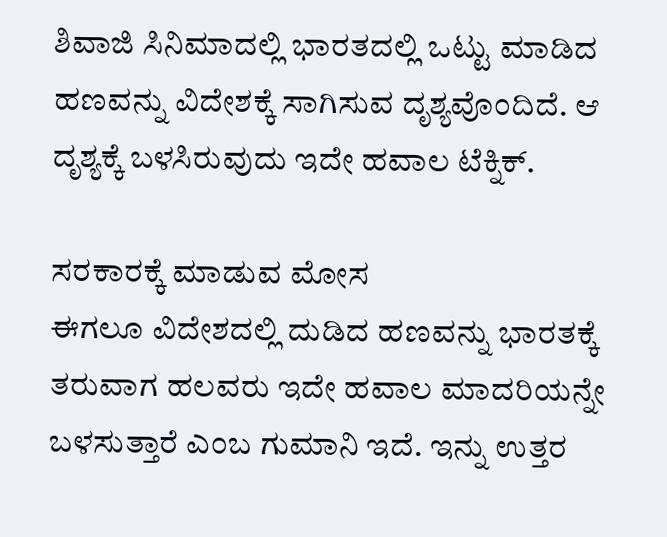ಶಿವಾಜಿ ಸಿನಿಮಾದಲ್ಲಿ ಭಾರತದಲ್ಲಿ ಒಟ್ಟು ಮಾಡಿದ ಹಣವನ್ನು ವಿದೇಶಕ್ಕೆ ಸಾಗಿಸುವ ದೃಶ್ಯವೊಂದಿದೆ. ಆ ದೃಶ್ಯಕ್ಕೆ ಬಳಸಿರುವುದು ಇದೇ ಹವಾಲ ಟೆಕ್ನಿಕ್.

ಸರಕಾರಕ್ಕೆ ಮಾಡುವ ಮೋಸ
ಈಗಲೂ ವಿದೇಶದಲ್ಲಿ ದುಡಿದ ಹಣವನ್ನು ಭಾರತಕ್ಕೆ ತರುವಾಗ ಹಲವರು ಇದೇ ಹವಾಲ ಮಾದರಿಯನ್ನೇ ಬಳಸುತ್ತಾರೆ ಎಂಬ ಗುಮಾನಿ ಇದೆ. ಇನ್ನು ಉತ್ತರ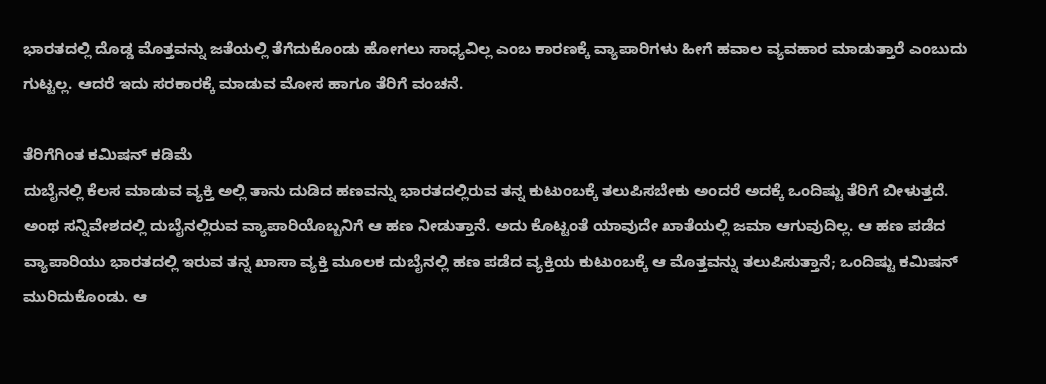ಭಾರತದಲ್ಲಿ ದೊಡ್ಡ ಮೊತ್ತವನ್ನು ಜತೆಯಲ್ಲಿ ತೆಗೆದುಕೊಂಡು ಹೋಗಲು ಸಾಧ್ಯವಿಲ್ಲ ಎಂಬ ಕಾರಣಕ್ಕೆ ವ್ಯಾಪಾರಿಗಳು ಹೀಗೆ ಹವಾಲ ವ್ಯವಹಾರ ಮಾಡುತ್ತಾರೆ ಎಂಬುದು ಗುಟ್ಟಲ್ಲ. ಆದರೆ ಇದು ಸರಕಾರಕ್ಕೆ ಮಾಡುವ ಮೋಸ ಹಾಗೂ ತೆರಿಗೆ ವಂಚನೆ.

ತೆರಿಗೆಗಿಂತ ಕಮಿಷನ್ ಕಡಿಮೆ
ದುಬೈನಲ್ಲಿ ಕೆಲಸ ಮಾಡುವ ವ್ಯಕ್ತಿ ಅಲ್ಲಿ ತಾನು ದುಡಿದ ಹಣವನ್ನು ಭಾರತದಲ್ಲಿರುವ ತನ್ನ ಕುಟುಂಬಕ್ಕೆ ತಲುಪಿಸಬೇಕು ಅಂದರೆ ಅದಕ್ಕೆ ಒಂದಿಷ್ಟು ತೆರಿಗೆ ಬೀಳುತ್ತದೆ. ಅಂಥ ಸನ್ನಿವೇಶದಲ್ಲಿ ದುಬೈನಲ್ಲಿರುವ ವ್ಯಾಪಾರಿಯೊಬ್ಬನಿಗೆ ಆ ಹಣ ನೀಡುತ್ತಾನೆ. ಅದು ಕೊಟ್ಟಂತೆ ಯಾವುದೇ ಖಾತೆಯಲ್ಲಿ ಜಮಾ ಆಗುವುದಿಲ್ಲ. ಆ ಹಣ ಪಡೆದ ವ್ಯಾಪಾರಿಯು ಭಾರತದಲ್ಲಿ ಇರುವ ತನ್ನ ಖಾಸಾ ವ್ಯಕ್ತಿ ಮೂಲಕ ದುಬೈನಲ್ಲಿ ಹಣ ಪಡೆದ ವ್ಯಕ್ತಿಯ ಕುಟುಂಬಕ್ಕೆ ಆ ಮೊತ್ತವನ್ನು ತಲುಪಿಸುತ್ತಾನೆ; ಒಂದಿಷ್ಟು ಕಮಿಷನ್ ಮುರಿದುಕೊಂಡು. ಆ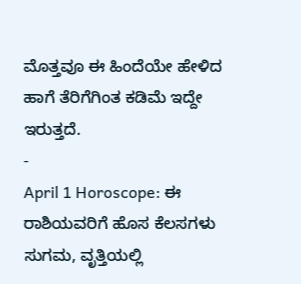ಮೊತ್ತವೂ ಈ ಹಿಂದೆಯೇ ಹೇಳಿದ ಹಾಗೆ ತೆರಿಗೆಗಿಂತ ಕಡಿಮೆ ಇದ್ದೇ ಇರುತ್ತದೆ.
-
April 1 Horoscope: ಈ ರಾಶಿಯವರಿಗೆ ಹೊಸ ಕೆಲಸಗಳು ಸುಗಮ, ವೃತ್ತಿಯಲ್ಲಿ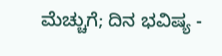ಮೆಚ್ಚುಗೆ; ದಿನ ಭವಿಷ್ಯ -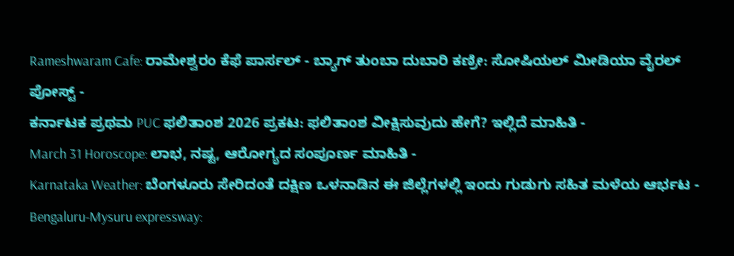Rameshwaram Cafe: ರಾಮೇಶ್ವರಂ ಕೆಫೆ ಪಾರ್ಸಲ್ - ಬ್ಯಾಗ್ ತುಂಬಾ ದುಬಾರಿ ಕಣ್ರೀ: ಸೋಷಿಯಲ್ ಮೀಡಿಯಾ ವೈರಲ್ ಪೋಸ್ಟ್ -
ಕರ್ನಾಟಕ ಪ್ರಥಮ PUC ಫಲಿತಾಂಶ 2026 ಪ್ರಕಟ: ಫಲಿತಾಂಶ ವೀಕ್ಷಿಸುವುದು ಹೇಗೆ? ಇಲ್ಲಿದೆ ಮಾಹಿತಿ -
March 31 Horoscope: ಲಾಭ, ನಷ್ಟ, ಆರೋಗ್ಯದ ಸಂಪೂರ್ಣ ಮಾಹಿತಿ -
Karnataka Weather: ಬೆಂಗಳೂರು ಸೇರಿದಂತೆ ದಕ್ಷಿಣ ಒಳನಾಡಿನ ಈ ಜಿಲ್ಲೆಗಳಲ್ಲಿ ಇಂದು ಗುಡುಗು ಸಹಿತ ಮಳೆಯ ಆರ್ಭಟ -
Bengaluru-Mysuru expressway: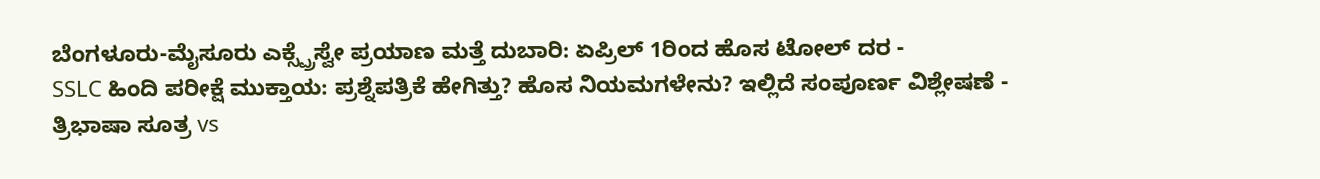ಬೆಂಗಳೂರು-ಮೈಸೂರು ಎಕ್ಸ್ಪ್ರೆಸ್ವೇ ಪ್ರಯಾಣ ಮತ್ತೆ ದುಬಾರಿ: ಏಪ್ರಿಲ್ 1ರಿಂದ ಹೊಸ ಟೋಲ್ ದರ -
SSLC ಹಿಂದಿ ಪರೀಕ್ಷೆ ಮುಕ್ತಾಯ: ಪ್ರಶ್ನೆಪತ್ರಿಕೆ ಹೇಗಿತ್ತು? ಹೊಸ ನಿಯಮಗಳೇನು? ಇಲ್ಲಿದೆ ಸಂಪೂರ್ಣ ವಿಶ್ಲೇಷಣೆ -
ತ್ರಿಭಾಷಾ ಸೂತ್ರ vs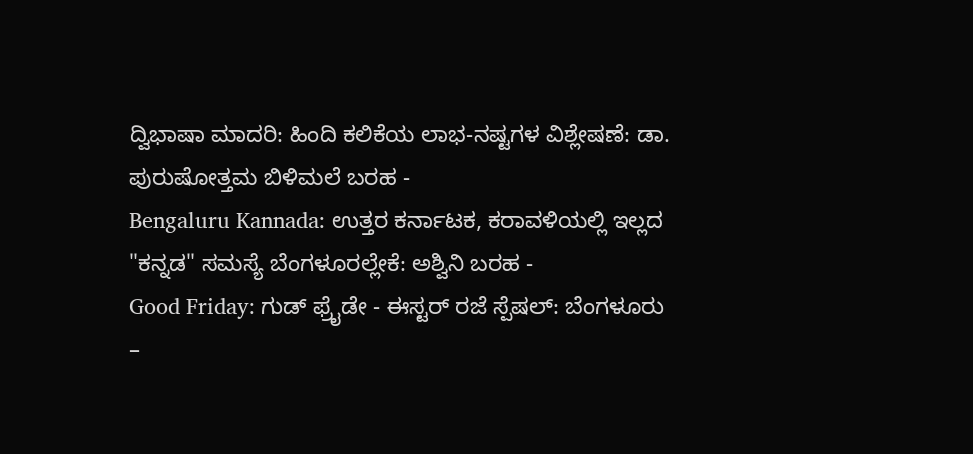ದ್ವಿಭಾಷಾ ಮಾದರಿ: ಹಿಂದಿ ಕಲಿಕೆಯ ಲಾಭ-ನಷ್ಟಗಳ ವಿಶ್ಲೇಷಣೆ: ಡಾ. ಪುರುಷೋತ್ತಮ ಬಿಳಿಮಲೆ ಬರಹ -
Bengaluru Kannada: ಉತ್ತರ ಕರ್ನಾಟಕ, ಕರಾವಳಿಯಲ್ಲಿ ಇಲ್ಲದ "ಕನ್ನಡ" ಸಮಸ್ಯೆ ಬೆಂಗಳೂರಲ್ಲೇಕೆ: ಅಶ್ವಿನಿ ಬರಹ -
Good Friday: ಗುಡ್ ಫ್ರೈಡೇ - ಈಸ್ಟರ್ ರಜೆ ಸ್ಪೆಷಲ್: ಬೆಂಗಳೂರು –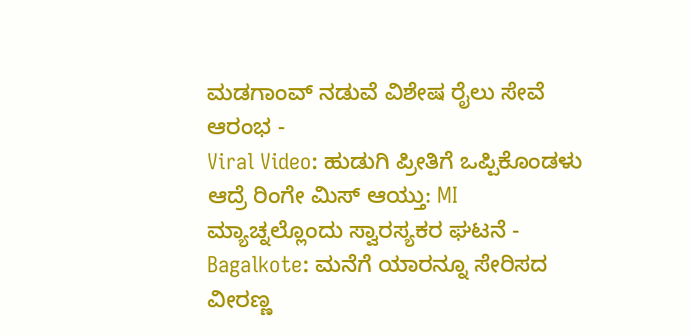ಮಡಗಾಂವ್ ನಡುವೆ ವಿಶೇಷ ರೈಲು ಸೇವೆ ಆರಂಭ -
Viral Video: ಹುಡುಗಿ ಪ್ರೀತಿಗೆ ಒಪ್ಪಿಕೊಂಡಳು ಆದ್ರೆ ರಿಂಗೇ ಮಿಸ್ ಆಯ್ತು: MI ಮ್ಯಾಚ್ನಲ್ಲೊಂದು ಸ್ವಾರಸ್ಯಕರ ಘಟನೆ -
Bagalkote: ಮನೆಗೆ ಯಾರನ್ನೂ ಸೇರಿಸದ ವೀರಣ್ಣ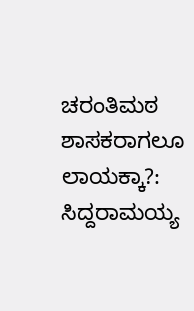ಚರಂತಿಮಠ ಶಾಸಕರಾಗಲೂ ಲಾಯಕ್ಕಾ?: ಸಿದ್ದರಾಮಯ್ಯ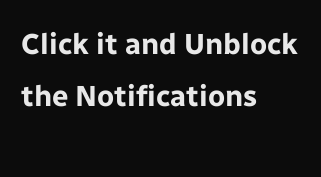Click it and Unblock the Notifications